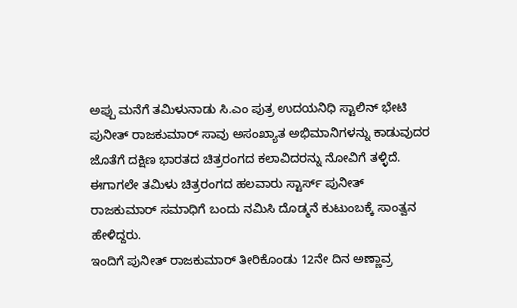ಅಪ್ಪು ಮನೆಗೆ ತಮಿಳುನಾಡು ಸಿ.ಎಂ ಪುತ್ರ ಉದಯನಿಧಿ ಸ್ಟಾಲಿನ್ ಭೇಟಿ
ಪುನೀತ್ ರಾಜಕುಮಾರ್ ಸಾವು ಅಸಂಖ್ಯಾತ ಅಭಿಮಾನಿಗಳನ್ನು ಕಾಡುವುದರ ಜೊತೆಗೆ ದಕ್ಷಿಣ ಭಾರತದ ಚಿತ್ರರಂಗದ ಕಲಾವಿದರನ್ನು ನೋವಿಗೆ ತಳ್ಳಿದೆ. ಈಗಾಗಲೇ ತಮಿಳು ಚಿತ್ರರಂಗದ ಹಲವಾರು ಸ್ಟಾರ್ಸ್ ಪುನೀತ್ ರಾಜಕುಮಾರ್ ಸಮಾಧಿಗೆ ಬಂದು ನಮಿಸಿ ದೊಡ್ಮನೆ ಕುಟುಂಬಕ್ಕೆ ಸಾಂತ್ವನ ಹೇಳಿದ್ದರು.
ಇಂದಿಗೆ ಪುನೀತ್ ರಾಜಕುಮಾರ್ ತೀರಿಕೊಂಡು 12ನೇ ದಿನ ಅಣ್ಣಾವ್ರ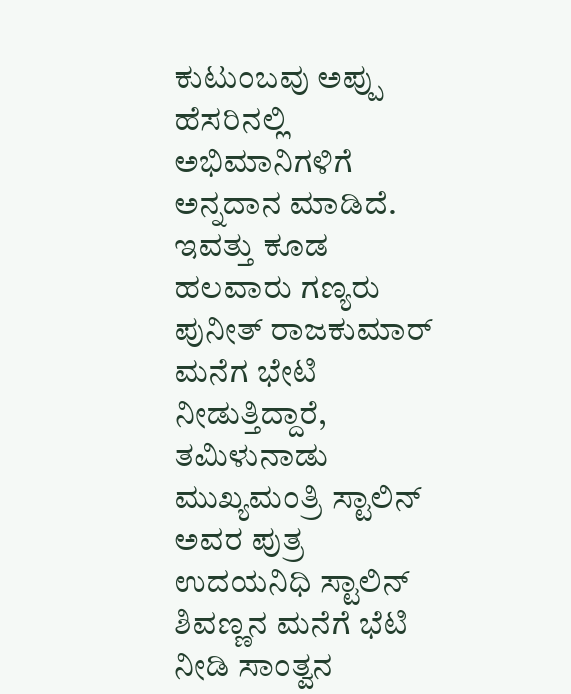ಕುಟುಂಬವು ಅಪ್ಪು ಹೆಸರಿನಲ್ಲಿ ಅಭಿಮಾನಿಗಳಿಗೆ ಅನ್ನದಾನ ಮಾಡಿದೆ. ಇವತ್ತು ಕೂಡ ಹಲವಾರು ಗಣ್ಯರು ಪುನೀತ್ ರಾಜಕುಮಾರ್ ಮನೆಗ ಭೇಟಿ ನೀಡುತ್ತಿದ್ದಾರೆ, ತಮಿಳುನಾಡು ಮುಖ್ಯಮಂತ್ರಿ ಸ್ಟಾಲಿನ್ ಅವರ ಪುತ್ರ ಉದಯನಿಧಿ ಸ್ಟಾಲಿನ್ ಶಿವಣ್ಣನ ಮನೆಗೆ ಭೆಟಿ ನೀಡಿ ಸಾಂತ್ವನ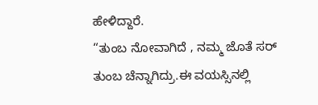ಹೇಳಿದ್ದಾರೆ.
“ತುಂಬ ನೋವಾಗಿದೆ , ನಮ್ಮ ಜೊತೆ ಸರ್ ತುಂಬ ಚೆನ್ನಾಗಿದ್ರು.ಈ ವಯಸ್ಸಿನಲ್ಲಿ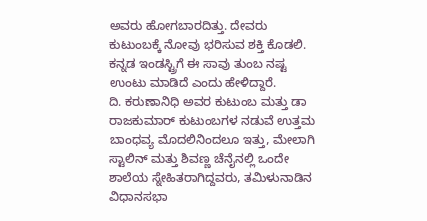ಅವರು ಹೋಗಬಾರದಿತ್ತು. ದೇವರು ಕುಟುಂಬಕ್ಕೆ ನೋವು ಭರಿಸುವ ಶಕ್ತಿ ಕೊಡಲಿ. ಕನ್ನಡ ಇಂಡಸ್ಟ್ರಿಗೆ ಈ ಸಾವು ತುಂಬ ನಷ್ಟ ಉಂಟು ಮಾಡಿದೆ ಎಂದು ಹೇಳಿದ್ದಾರೆ.
ದಿ. ಕರುಣಾನಿಧಿ ಅವರ ಕುಟುಂಬ ಮತ್ತು ಡಾ ರಾಜಕುಮಾರ್ ಕುಟುಂಬಗಳ ನಡುವೆ ಉತ್ತಮ ಬಾಂಧವ್ಯ ಮೊದಲಿನಿಂದಲೂ ಇತ್ತು, ಮೇಲಾಗಿ ಸ್ಟಾಲಿನ್ ಮತ್ತು ಶಿವಣ್ಣ ಚೆನೈನಲ್ಲಿ ಒಂದೇ ಶಾಲೆಯ ಸ್ನೇಹಿತರಾಗಿದ್ದವರು, ತಮಿಳುನಾಡಿನ ವಿಧಾನಸಭಾ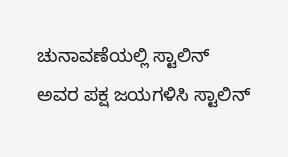ಚುನಾವಣೆಯಲ್ಲಿ ಸ್ಟಾಲಿನ್ ಅವರ ಪಕ್ಷ ಜಯಗಳಿಸಿ ಸ್ಟಾಲಿನ್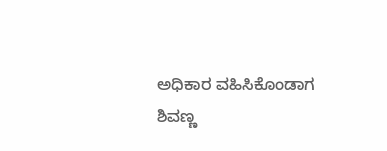ಅಧಿಕಾರ ವಹಿಸಿಕೊಂಡಾಗ ಶಿವಣ್ಣ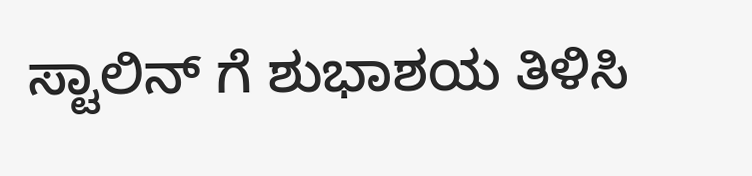ಸ್ಟಾಲಿನ್ ಗೆ ಶುಭಾಶಯ ತಿಳಿಸಿ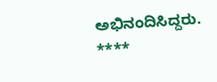ಅಭಿನಂದಿಸಿದ್ದರು.
****